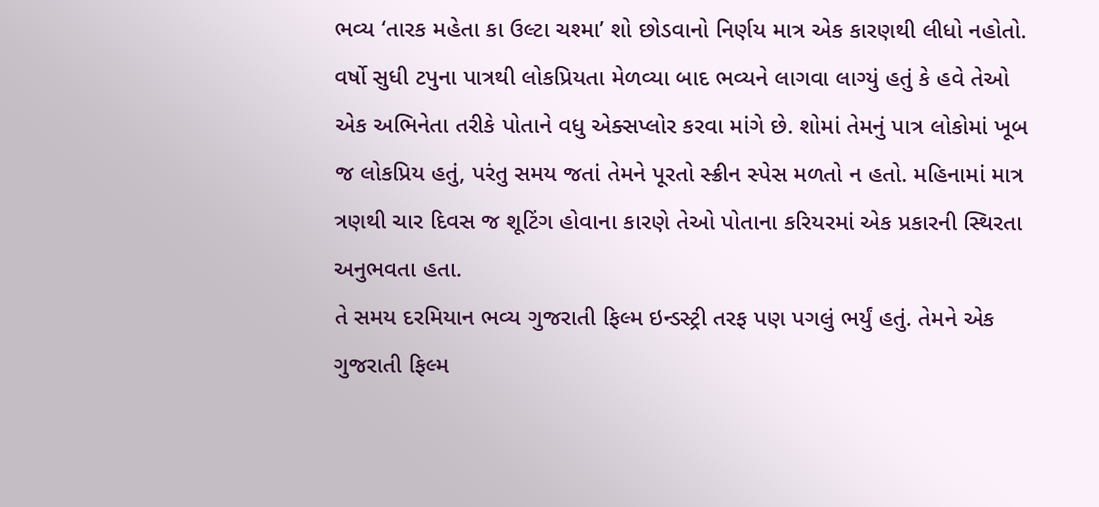ભવ્ય ‘તારક મહેતા કા ઉલ્ટા ચશ્મા’ શો છોડવાનો નિર્ણય માત્ર એક કારણથી લીધો નહોતો. વર્ષો સુધી ટપુના પાત્રથી લોકપ્રિયતા મેળવ્યા બાદ ભવ્યને લાગવા લાગ્યું હતું કે હવે તેઓ એક અભિનેતા તરીકે પોતાને વધુ એક્સપ્લોર કરવા માંગે છે. શોમાં તેમનું પાત્ર લોકોમાં ખૂબ જ લોકપ્રિય હતું, પરંતુ સમય જતાં તેમને પૂરતો સ્ક્રીન સ્પેસ મળતો ન હતો. મહિનામાં માત્ર ત્રણથી ચાર દિવસ જ શૂટિંગ હોવાના કારણે તેઓ પોતાના કરિયરમાં એક પ્રકારની સ્થિરતા અનુભવતા હતા.
તે સમય દરમિયાન ભવ્ય ગુજરાતી ફિલ્મ ઇન્ડસ્ટ્રી તરફ પણ પગલું ભર્યું હતું. તેમને એક ગુજરાતી ફિલ્મ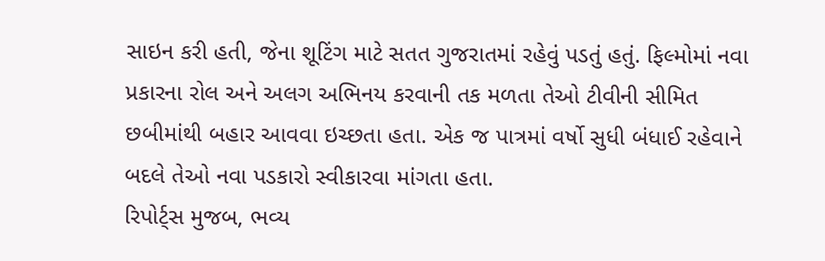સાઇન કરી હતી, જેના શૂટિંગ માટે સતત ગુજરાતમાં રહેવું પડતું હતું. ફિલ્મોમાં નવા પ્રકારના રોલ અને અલગ અભિનય કરવાની તક મળતા તેઓ ટીવીની સીમિત છબીમાંથી બહાર આવવા ઇચ્છતા હતા. એક જ પાત્રમાં વર્ષો સુધી બંધાઈ રહેવાને બદલે તેઓ નવા પડકારો સ્વીકારવા માંગતા હતા.
રિપોર્ટ્સ મુજબ, ભવ્ય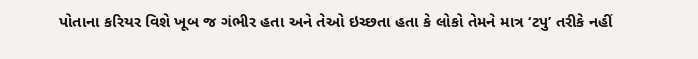પોતાના કરિયર વિશે ખૂબ જ ગંભીર હતા અને તેઓ ઇચ્છતા હતા કે લોકો તેમને માત્ર ‘ટપુ’ તરીકે નહીં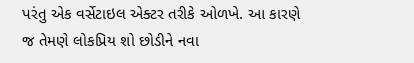પરંતુ એક વર્સેટાઇલ એક્ટર તરીકે ઓળખે. આ કારણે જ તેમણે લોકપ્રિય શો છોડીને નવા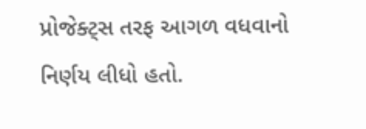પ્રોજેક્ટ્સ તરફ આગળ વધવાનો નિર્ણય લીધો હતો.